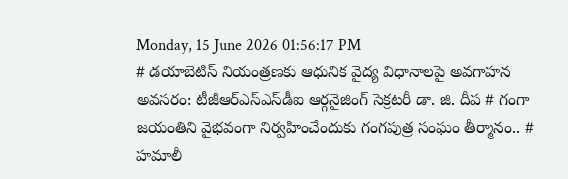Monday, 15 June 2026 01:56:17 PM
# డయాబెటిస్ నియంత్రణకు ఆధునిక వైద్య విధానాలపై అవగాహన అవసరం: టీజీఆర్‌ఎస్‌ఎస్‌డీఐ ఆర్గనైజింగ్ సెక్రటరీ డా. జి. దీప # గంగా జయంతిని వైభవంగా నిర్వహించేందుకు గంగపుత్ర సంఘం తీర్మానం.. # హమాలీ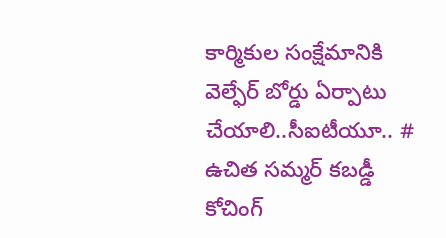కార్మికుల సంక్షేమానికి వెల్ఫేర్ బోర్డు ఏర్పాటు చేయాలి..సీఐటీయూ.. # ఉచిత సమ్మర్ కబడ్డీ కోచింగ్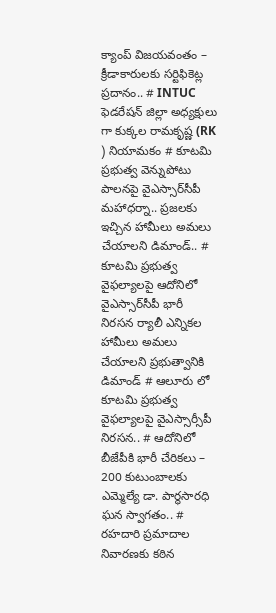క్యాంప్ విజయవంతం – క్రీడాకారులకు సర్టిఫికెట్ల ప్రదానం.. # INTUC ఫెడరేషన్ జిల్లా అధ్యక్షులు గా కుక్కల రామకృష్ణ (RK ) నియామకం # కూటమి ప్రభుత్వ వెన్నుపోటు పాలనపై వైఎస్సార్‌సీపీ మహాధర్నా.. ప్రజలకు ఇచ్చిన హామీలు అమలు చేయాలని డిమాండ్.. # కూటమి ప్రభుత్వ వైఫల్యాలపై ఆదోనిలో వైఎస్సార్‌సీపీ భారీ నిరసన ర్యాలీ ఎన్నికల హామీలు అమలు చేయాలని ప్రభుత్వానికి డిమాండ్ # ఆలూరు లో కూటమి ప్రభుత్వ వైఫల్యాలపై వైఎస్సార్సీపీ నిరసన.. # ఆదోనిలో బీజేపీకి భారీ చేరికలు – 200 కుటుంబాలకు ఎమ్మెల్యే డా. పార్థసారధి ఘన స్వాగతం.. # రహదారి ప్రమాదాల నివారణకు కఠిన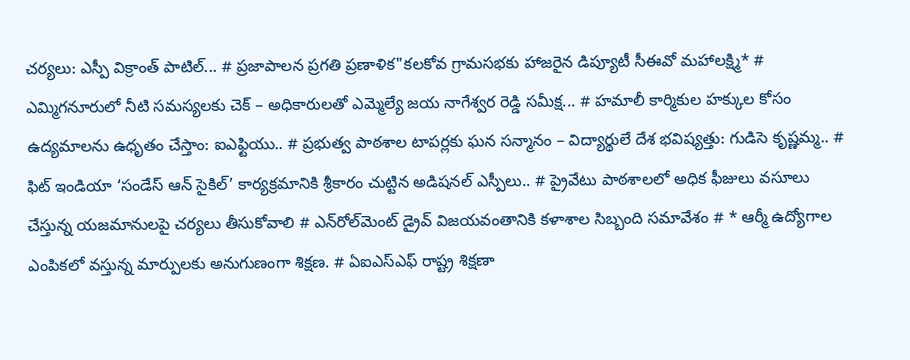చర్యలు: ఎస్పీ విక్రాంత్ పాటిల్... # ప్రజాపాలన ప్రగతి ప్రణాళిక"కలకోవ గ్రామసభకు హాజరైన డిప్యూటీ సీఈవో మహాలక్ష్మి* # ఎమ్మిగనూరులో నీటి సమస్యలకు చెక్ – అధికారులతో ఎమ్మెల్యే జయ నాగేశ్వర రెడ్డి సమీక్ష... # హమాలీ కార్మికుల హక్కుల కోసం ఉద్యమాలను ఉధృతం చేస్తాం: ఐఎఫ్టియు.. # ప్రభుత్వ పాఠశాల టాపర్లకు ఘన సన్మానం – విద్యార్థులే దేశ భవిష్యత్తు: గుడిసె కృష్ణమ్మ.. # ఫిట్ ఇండియా ‘సండేస్ ఆన్ సైకిల్’ కార్యక్రమానికి శ్రీకారం చుట్టిన అడిషనల్ ఎస్పీలు.. # ప్రైవేటు పాఠశాలలో అధిక ఫీజులు వసూలు చేస్తున్న యజమానులపై చర్యలు తీసుకోవాలి # ఎన్‌రోల్‌మెంట్ డ్రైవ్ విజయవంతానికి కళాశాల సిబ్బంది సమావేశం # * ఆర్మీ ఉద్యోగాల ఎంపికలో వస్తున్న మార్పులకు అనుగుణంగా శిక్షణ. # ఏఐఎస్ఎఫ్ రాష్ట్ర శిక్షణా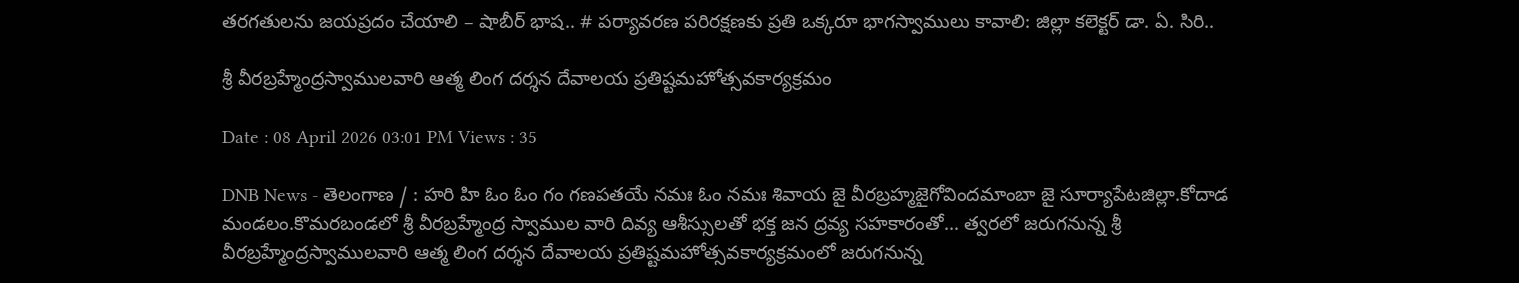తరగతులను జయప్రదం చేయాలి – షాబీర్ భాష.. # పర్యావరణ పరిరక్షణకు ప్రతి ఒక్కరూ భాగస్వాములు కావాలి: జిల్లా కలెక్టర్ డా. ఏ. సిరి..

శ్రీ వీరబ్రహ్మేంద్రస్వాములవారి ఆత్మ లింగ దర్శన దేవాలయ ప్రతిష్టమహోత్సవకార్యక్రమం

Date : 08 April 2026 03:01 PM Views : 35

DNB News - తెలంగాణ / : హరి హి ఓం ఓం గం గణపతయే నమః ఓం నమః శివాయ జై వీరబ్రహ్మజైగోవిందమాంబా జై సూర్యాపేటజిల్లా.కోదాడ మండలం.కొమరబండలో శ్రీ వీరబ్రహ్మేంద్ర స్వాముల వారి దివ్య ఆశీస్సులతో భక్త జన ద్రవ్య సహకారంతో... త్వరలో జరుగనున్న శ్రీ వీరబ్రహ్మేంద్రస్వాములవారి ఆత్మ లింగ దర్శన దేవాలయ ప్రతిష్టమహోత్సవకార్యక్రమంలో జరుగనున్న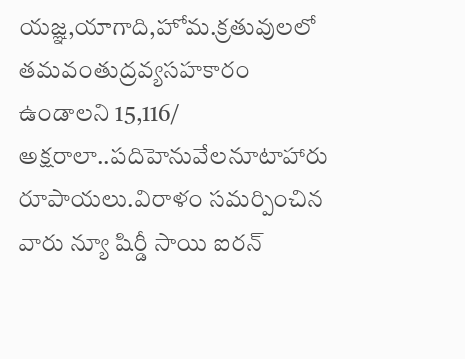యజ్ఞ,యాగాది,హోమ.క్రతువులలో తమవంతుద్రవ్యసహకారం ఉండాలని 15,116/ అక్షరాలా..పదిహెనువేలనూటాహారు రూపాయలు.విరాళం సమర్పించిన వారు న్యూ షిర్డీ సాయి ఐరన్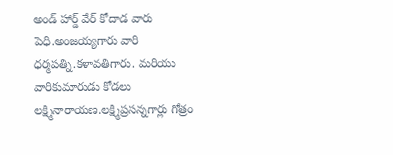అండ్ హార్డ్ వేర్ కోదాడ వారు పెధి.అంజయ్యగారు వారి ధర్మపత్ని.కళావతిగారు. మరియు వారికుమారుడు కోడలు లక్ష్మినారాయణ.లక్ష్మిప్రసన్నగార్లు గోత్రం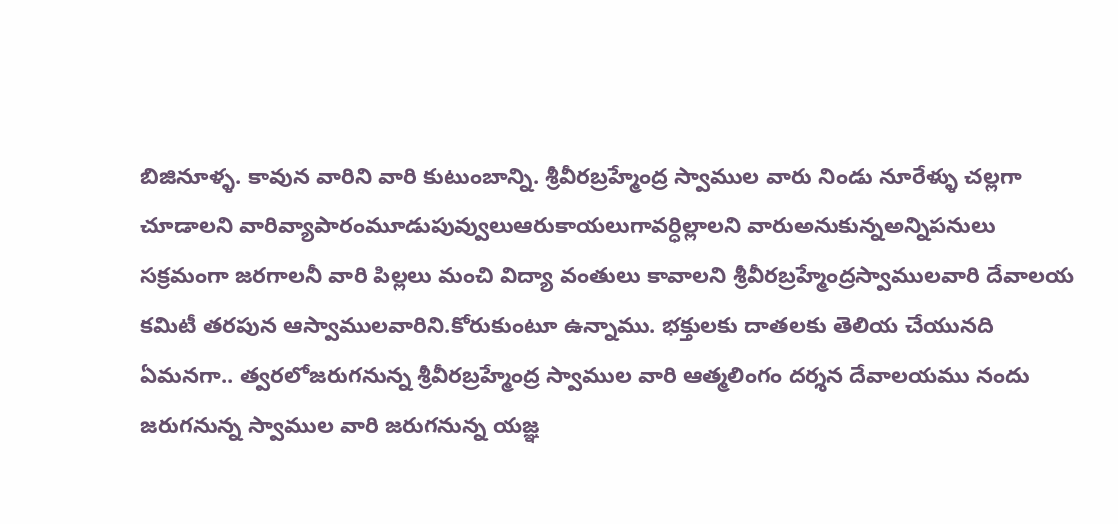బిజినూళ్ళ. కావున వారిని వారి కుటుంబాన్ని. శ్రీవీరబ్రహ్మేంద్ర స్వాముల వారు నిండు నూరేళ్ళు చల్లగా చూడాలని వారివ్యాపారంమూడుపువ్వులుఆరుకాయలుగావర్ధిల్లాలని వారుఅనుకున్నఅన్నిపనులు సక్రమంగా జరగాలనీ వారి పిల్లలు మంచి విద్యా వంతులు కావాలని శ్రీవీరబ్రహ్మేంద్రస్వాములవారి దేవాలయ కమిటీ తరపున ఆస్వాములవారిని.కోరుకుంటూ ఉన్నాము. భక్తులకు దాతలకు తెలియ చేయునది ఏమనగా.. త్వరలోజరుగనున్న శ్రీవీరబ్రహ్మేంద్ర స్వాముల వారి ఆత్మలింగం దర్శన దేవాలయము నందు జరుగనున్న స్వాముల వారి జరుగనున్న యజ్ఞ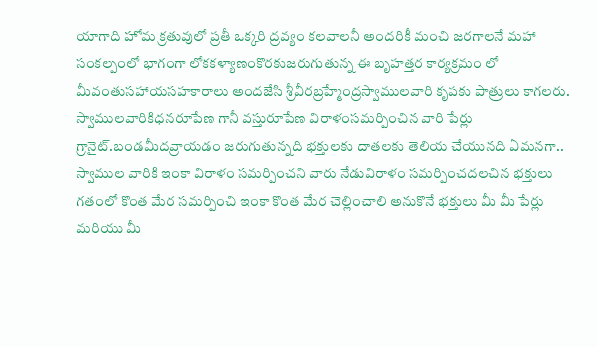యాగాది హోమ క్రతువులో ప్రతీ ఒక్కరి ద్రవ్యం కలవాలనీ అందరికీ మంచి జరగాలనే మహా సంకల్పంలో భాగంగా లోకకళ్యాణంకొరకుజరుగుతున్న ఈ బృహత్తర కార్యక్రమం లో మీవంతుసహాయసహకారాలు అందజేసి శ్రీవీరబ్రహ్మేంద్రస్వాములవారి కృపకు పాత్రులు కాగలరు. స్వాములవారికిధనరూపేణ గానీ వస్తురూపేణ విరాళంసమర్పించిన వారి పేర్లు గ్రానైట్.బండమీదవ్రాయడం జరుగుతున్నది భక్తులకు దాతలకు తెలియ చేయునది ఏమనగా.. స్వాముల వారికి ఇంకా విరాళం సమర్పించని వారు నేడువిరాళం సమర్పించదలచిన భక్తులు గతంలో కొంత మేర సమర్పించి ఇంకా కొంత మేర చెల్లించాలి అనుకొనే భక్తులు మీ మీ పేర్లు మరియు మీ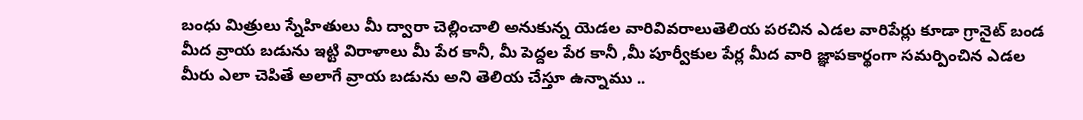బంధు మిత్రులు స్నేహితులు మీ ద్వారా చెల్లించాలి అనుకున్న యెడల వారివివరాలుతెలియ పరచిన ఎడల వారిపేర్లు కూడా గ్రానైట్ బండ మీద వ్రాయ బడును ఇట్టి విరాళాలు మీ పేర కానీ, మీ పెద్దల పేర కానీ ,మీ పూర్వీకుల పేర్ల మీద వారి జ్ఞాపకార్థంగా సమర్పించిన ఎడల మీరు ఎలా చెపితే అలాగే వ్రాయ బడును అని తెలియ చేస్తూ ఉన్నాము ..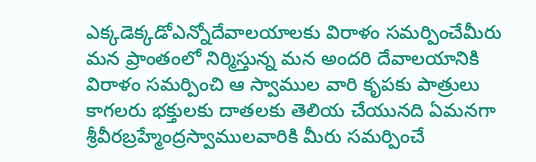ఎక్కడెక్కడోఎన్నోదేవాలయాలకు విరాళం సమర్పించేమీరు మన ప్రాంతంలో నిర్మిస్తున్న మన అందరి దేవాలయానికి విరాళం సమర్పించి ఆ స్వాముల వారి కృపకు పాత్రులు కాగలరు భక్తులకు దాతలకు తెలియ చేయునది ఏమనగా శ్రీవీరబ్రహ్మేంద్రస్వాములవారికి మీరు సమర్పించే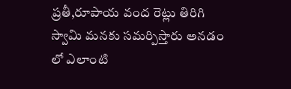ప్రతీ,రూపాయ వంద రెట్లు తిరిగి స్వామి మనకు సమర్పిస్తారు అనడం లో ఎలాంటి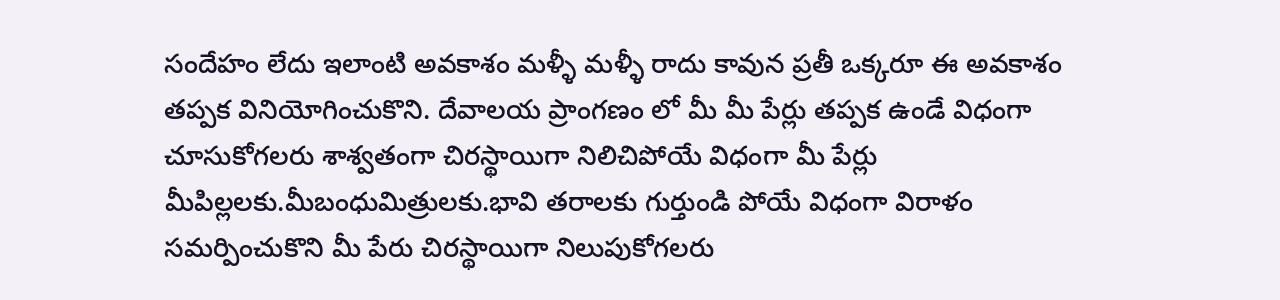సందేహం లేదు ఇలాంటి అవకాశం మళ్ళీ మళ్ళీ రాదు కావున ప్రతీ ఒక్కరూ ఈ అవకాశం తప్పక వినియోగించుకొని. దేవాలయ ప్రాంగణం లో మీ మీ పేర్లు తప్పక ఉండే విధంగా చూసుకోగలరు శాశ్వతంగా చిరస్థాయిగా నిలిచిపోయే విధంగా మీ పేర్లు మీపిల్లలకు.మీబంధుమిత్రులకు.భావి తరాలకు గుర్తుండి పోయే విధంగా విరాళం సమర్పించుకొని మీ పేరు చిరస్థాయిగా నిలుపుకోగలరు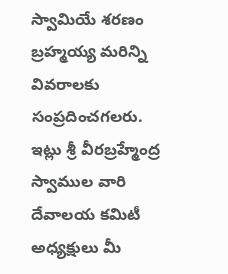స్వామియే శరణం బ్రహ్మయ్య మరిన్ని వివరాలకు సంప్రదించగలరు. ఇట్లు శ్రీ వీరబ్రహ్మేంద్ర స్వాముల వారి దేవాలయ కమిటీ అధ్యక్షులు మీ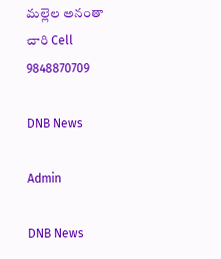మల్లెల అనంతా చారి Cell 9848870709

DNB News

Admin

DNB News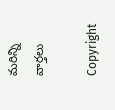మరిన్ని వార్తలు

Copyright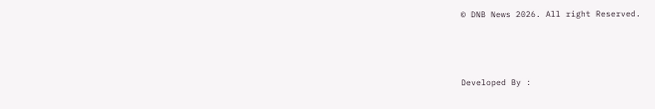© DNB News 2026. All right Reserved.



Developed By :